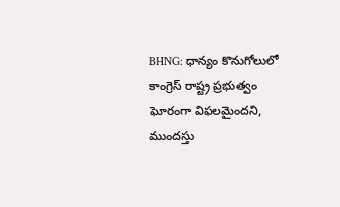BHNG: ధాన్యం కొనుగోలులో కాంగ్రెస్ రాష్ట్ర ప్రభుత్వం ఘోరంగా విఫలమైందని, ముందస్తు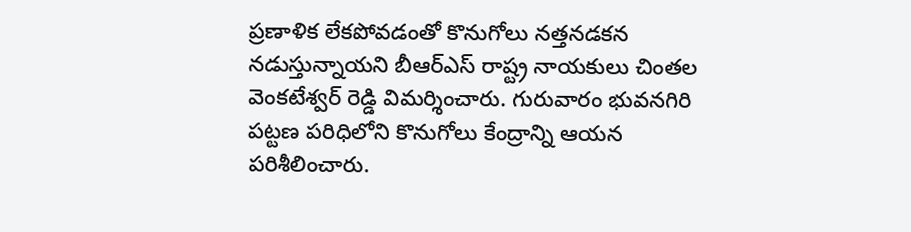ప్రణాళిక లేకపోవడంతో కొనుగోలు నత్తనడకన నడుస్తున్నాయని బీఆర్ఎస్ రాష్ట్ర నాయకులు చింతల వెంకటేశ్వర్ రెడ్డి విమర్శించారు. గురువారం భువనగిరి పట్టణ పరిధిలోని కొనుగోలు కేంద్రాన్ని ఆయన పరిశీలించారు.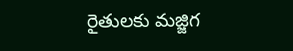రైతులకు మజ్జిగ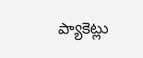ప్యాకెట్లు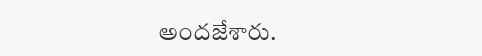అందజేశారు.